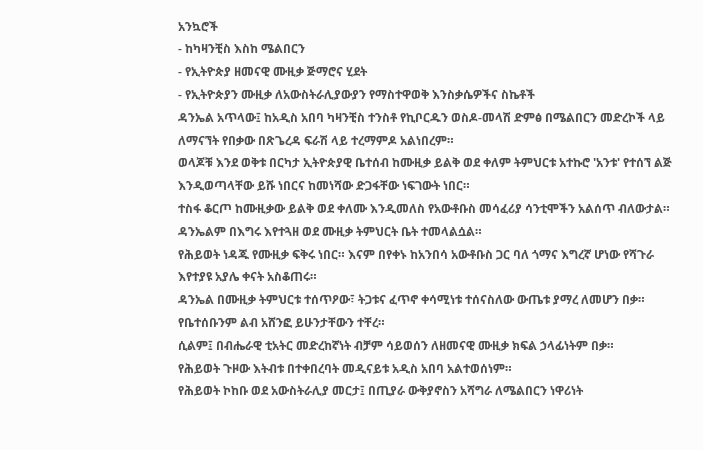አንኳሮች
- ከካዛንቺስ እስከ ሜልበርን
- የኢትዮጵያ ዘመናዊ ሙዚቃ ጅማሮና ሂደት
- የኢትዮጵያን ሙዚቃ ለአውስትራሊያውያን የማስተዋወቅ እንስቃሴዎችና ስኬቶች
ዳንኤል አጥላው፤ ከአዲስ አበባ ካዛንቺስ ተንስቶ የኪቦርዱን ወስዶ-መላሽ ድምፅ በሜልበርን መድረኮች ላይ ለማናኘት የበቃው በጽጌረዳ ፍራሽ ላይ ተረማምዶ አልነበረም።
ወላጆቹ እንደ ወቅቱ በርካታ ኢትዮጵያዊ ቤተሰብ ከሙዚቃ ይልቅ ወደ ቀለም ትምህርቱ አተኩሮ 'አንቱ' የተሰኘ ልጅ እንዲወጣላቸው ይሹ ነበርና ከመነሻው ድጋፋቸው ነፍገውት ነበር።
ተስፋ ቆርጦ ከሙዚቃው ይልቅ ወደ ቀለሙ እንዲመለስ የአውቶቡስ መሳፈሪያ ሳንቲሞችን አልሰጥ ብለውታል። ዳንኤልም በእግሩ እየተጓዘ ወደ ሙዚቃ ትምህርት ቤት ተመላልሷል።
የሕይወት ነዳጁ የሙዚቃ ፍቅሩ ነበር። እናም በየቀኑ ከአንበሳ አውቶቡስ ጋር ባለ ጎማና እግረኛ ሆነው የሻጉራ እየተያዩ አያሌ ቀናት አስቆጠሩ።
ዳንኤል በሙዚቃ ትምህርቱ ተሰጥዖው፣ ትጋቱና ፈጥኖ ቀሳሚነቱ ተሰናስለው ውጤቱ ያማረ ለመሆን በቃ።
የቤተሰቡንም ልብ አሸንፎ ይሁንታቸውን ተቸረ።
ሲልም፤ በብሔራዊ ቲአትር መድረከኛነት ብቻም ሳይወሰን ለዘመናዊ ሙዚቃ ክፍል ኃላፊነትም በቃ።
የሕይወት ጉዞው እትብቱ በተቀበረባት መዲናይቱ አዲስ አበባ አልተወሰነም።
የሕይወት ኮከቡ ወደ አውስትራሊያ መርታ፤ በጢያራ ውቅያኖስን አሻግራ ለሜልበርን ነዋሪነት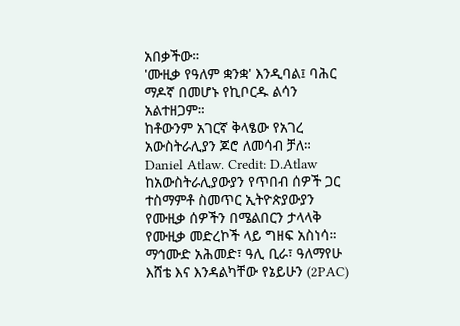አበቃችው።
'ሙዚቃ የዓለም ቋንቋ' እንዲባል፤ ባሕር ማዶኛ በመሆኑ የኪቦርዱ ልሳን አልተዘጋም።
ከቶውንም አገርኛ ቅላፄው የአገረ አውስትራሊያን ጆሮ ለመሳብ ቻለ።
Daniel Atlaw. Credit: D.Atlaw
ከአውስትራሊያውያን የጥበብ ሰዎች ጋር ተስማምቶ ስመጥር ኢትዮጵያውያን የሙዚቃ ሰዎችን በሜልበርን ታላላቅ የሙዚቃ መድረኮች ላይ ግዘፍ አስነሳ።
ማኅሙድ አሕመድ፣ ዓሊ ቢራ፣ ዓለማየሁ እሸቴ እና እንዳልካቸው የኔይሁን (2PAC)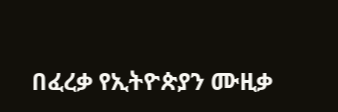በፈረቃ የኢትዮጵያን ሙዚቃ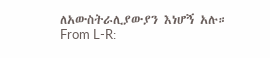ለአውስትራሊያውያን እነሆኝ አሉ።
From L-R: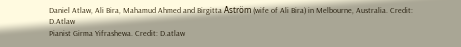Daniel Atlaw, Ali Bira, Mahamud Ahmed and Birgitta Åström (wife of Ali Bira) in Melbourne, Australia. Credit: D.Atlaw
Pianist Girma Yifrashewa. Credit: D.atlaw